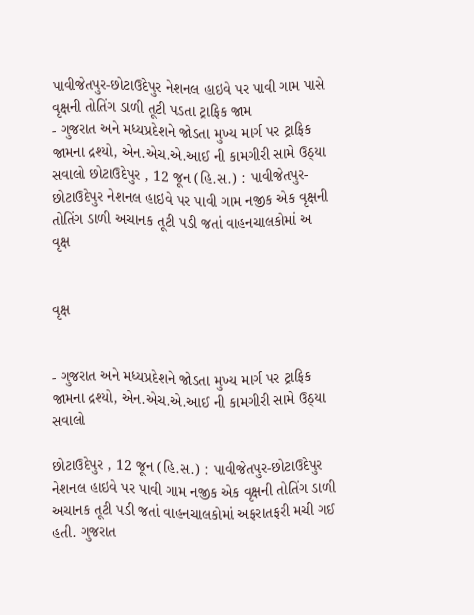પાવીજેતપુર-છોટાઉદેપુર નેશનલ હાઇવે પર પાવી ગામ પાસે વૃક્ષની તોતિંગ ડાળી તૂટી પડતા ટ્રાફિક જામ
- ગુજરાત અને મધ્યપ્રદેશને જોડતા મુખ્ય માર્ગ પર ટ્રાફિક જામના દ્રશ્યો, એન.એચ.એ.આઈ ની કામગીરી સામે ઉઠ્યા સવાલો છોટાઉદેપુર , 12 જૂન (હિ.સ.) : પાવીજેતપુર-છોટાઉદેપુર નેશનલ હાઇવે પર પાવી ગામ નજીક એક વૃક્ષની તોતિંગ ડાળી અચાનક તૂટી પડી જતાં વાહનચાલકોમાં અ
વૃક્ષ


વૃક્ષ


- ગુજરાત અને મધ્યપ્રદેશને જોડતા મુખ્ય માર્ગ પર ટ્રાફિક જામના દ્રશ્યો, એન.એચ.એ.આઈ ની કામગીરી સામે ઉઠ્યા સવાલો

છોટાઉદેપુર , 12 જૂન (હિ.સ.) : પાવીજેતપુર-છોટાઉદેપુર નેશનલ હાઇવે પર પાવી ગામ નજીક એક વૃક્ષની તોતિંગ ડાળી અચાનક તૂટી પડી જતાં વાહનચાલકોમાં અફરાતફરી મચી ગઈ હતી. ગુજરાત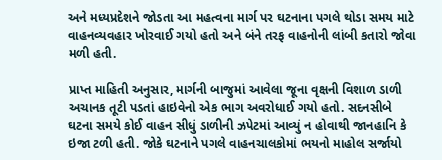અને મધ્યપ્રદેશને જોડતા આ મહત્વના માર્ગ પર ઘટનાના પગલે થોડા સમય માટે વાહનવ્યવહાર ખોરવાઈ ગયો હતો અને બંને તરફ વાહનોની લાંબી કતારો જોવા મળી હતી.

પ્રાપ્ત માહિતી અનુસાર, માર્ગની બાજુમાં આવેલા જૂના વૃક્ષની વિશાળ ડાળી અચાનક તૂટી પડતાં હાઇવેનો એક ભાગ અવરોધાઈ ગયો હતો. સદનસીબે ઘટના સમયે કોઈ વાહન સીધું ડાળીની ઝપેટમાં આવ્યું ન હોવાથી જાનહાનિ કે ઇજા ટળી હતી. જોકે ઘટનાને પગલે વાહનચાલકોમાં ભયનો માહોલ સર્જાયો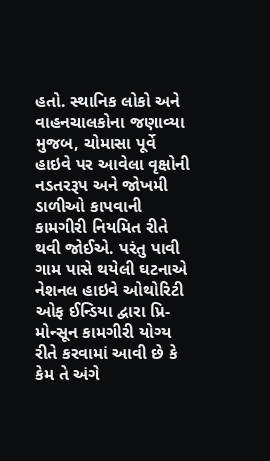હતો. સ્થાનિક લોકો અને વાહનચાલકોના જણાવ્યા મુજબ, ચોમાસા પૂર્વે હાઇવે પર આવેલા વૃક્ષોની નડતરરૂપ અને જોખમી ડાળીઓ કાપવાની કામગીરી નિયમિત રીતે થવી જોઈએ. પરંતુ પાવી ગામ પાસે થયેલી ઘટનાએ નેશનલ હાઇવે ઓથોરિટી ઓફ ઈન્ડિયા દ્વારા પ્રિ-મોન્સૂન કામગીરી યોગ્ય રીતે કરવામાં આવી છે કે કેમ તે અંગે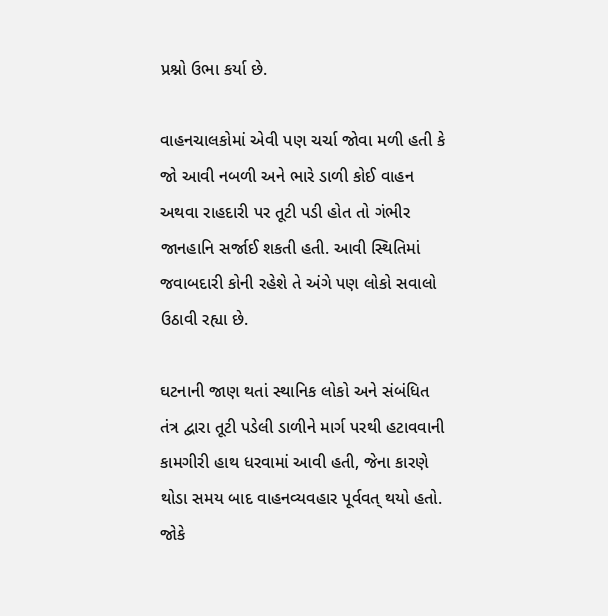પ્રશ્નો ઉભા કર્યા છે.

વાહનચાલકોમાં એવી પણ ચર્ચા જોવા મળી હતી કે જો આવી નબળી અને ભારે ડાળી કોઈ વાહન અથવા રાહદારી પર તૂટી પડી હોત તો ગંભીર જાનહાનિ સર્જાઈ શકતી હતી. આવી સ્થિતિમાં જવાબદારી કોની રહેશે તે અંગે પણ લોકો સવાલો ઉઠાવી રહ્યા છે.

ઘટનાની જાણ થતાં સ્થાનિક લોકો અને સંબંધિત તંત્ર દ્વારા તૂટી પડેલી ડાળીને માર્ગ પરથી હટાવવાની કામગીરી હાથ ધરવામાં આવી હતી, જેના કારણે થોડા સમય બાદ વાહનવ્યવહાર પૂર્વવત્ થયો હતો. જોકે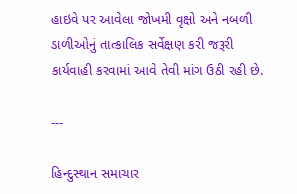હાઇવે પર આવેલા જોખમી વૃક્ષો અને નબળી ડાળીઓનું તાત્કાલિક સર્વેક્ષણ કરી જરૂરી કાર્યવાહી કરવામાં આવે તેવી માંગ ઉઠી રહી છે.

---

હિન્દુસ્થાન સમાચાર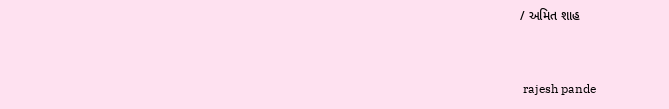/ અમિત શાહ


 rajesh pande